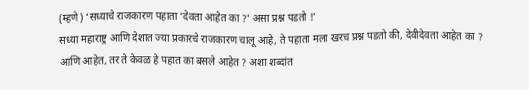(म्हणे) ‘सध्याचे राजकारण पहाता ‘देवता आहेत का ?’ असा प्रश्न पडतो !’
सध्या महाराष्ट्र आणि देशात ज्या प्रकारचे राजकारण चालू आहे, ते पहाता मला खरच प्रश्न पडतो की, देवीदेवता आहेत का ? आणि आहेत, तर ते केवळ हे पहात का बसले आहेत ? अशा शब्दांत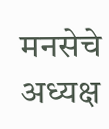मनसेचे अध्यक्ष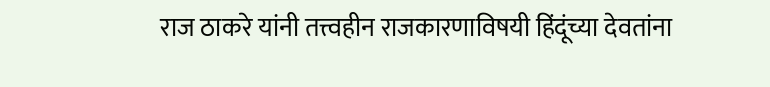राज ठाकरे यांनी तत्त्वहीन राजकारणाविषयी हिंदूंच्या देवतांना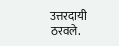उत्तरदायी ठरवले.